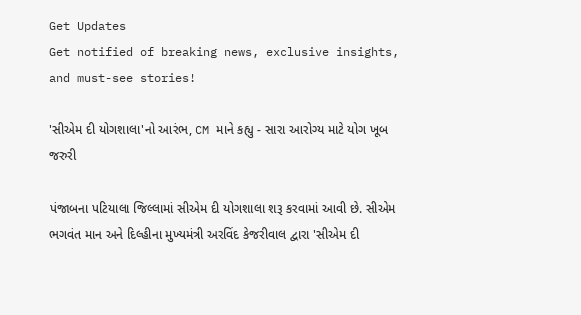Get Updates
Get notified of breaking news, exclusive insights, and must-see stories!

'સીએમ દી યોગશાલા'નો આરંભ, CM માને કહ્યુ - સારા આરોગ્ય માટે યોગ ખૂબ જરુરી

પંજાબના પટિયાલા જિલ્લામાં સીએમ દી યોગશાલા શરૂ કરવામાં આવી છે. સીએમ ભગવંત માન અને દિલ્હીના મુખ્યમંત્રી અરવિંદ કેજરીવાલ દ્વારા 'સીએમ દી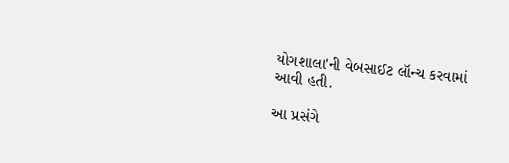યોગશાલા'ની વેબસાઈટ લૉન્ચ કરવામાં આવી હતી.

આ પ્રસંગે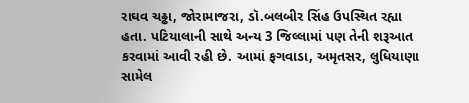રાઘવ ચઢ્ઢા, જોરામાજરા, ડૉ.બલબીર સિંહ ઉપસ્થિત રહ્યા હતા. પટિયાલાની સાથે અન્ય 3 જિલ્લામાં પણ તેની શરૂઆત કરવામાં આવી રહી છે. આમાં ફગવાડા, અમૃતસર, લુધિયાણા સામેલ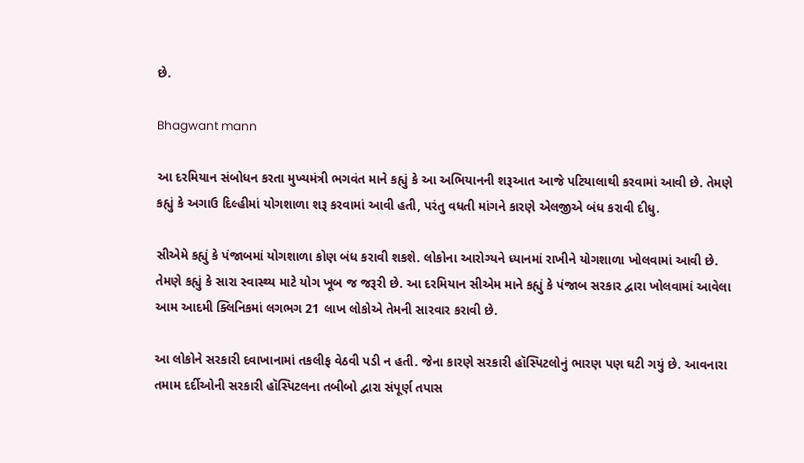છે.

Bhagwant mann

આ દરમિયાન સંબોધન કરતા મુખ્યમંત્રી ભગવંત માને કહ્યું કે આ અભિયાનની શરૂઆત આજે પટિયાલાથી કરવામાં આવી છે. તેમણે કહ્યું કે અગાઉ દિલ્હીમાં યોગશાળા શરૂ કરવામાં આવી હતી, પરંતુ વધતી માંગને કારણે એલજીએ બંધ કરાવી દીધુ.

સીએમે કહ્યું કે પંજાબમાં યોગશાળા કોણ બંધ કરાવી શકશે. લોકોના આરોગ્યને ધ્યાનમાં રાખીને યોગશાળા ખોલવામાં આવી છે. તેમણે કહ્યું કે સારા સ્વાસ્થ્ય માટે યોગ ખૂબ જ જરૂરી છે. આ દરમિયાન સીએમ માને કહ્યું કે પંજાબ સરકાર દ્વારા ખોલવામાં આવેલા આમ આદમી ક્લિનિકમાં લગભગ 21 લાખ લોકોએ તેમની સારવાર કરાવી છે.

આ લોકોને સરકારી દવાખાનામાં તકલીફ વેઠવી પડી ન હતી. જેના કારણે સરકારી હૉસ્પિટલોનું ભારણ પણ ઘટી ગયું છે. આવનારા તમામ દર્દીઓની સરકારી હૉસ્પિટલના તબીબો દ્વારા સંપૂર્ણ તપાસ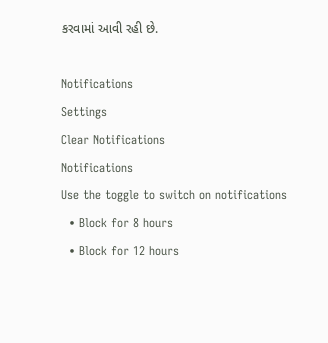કરવામાં આવી રહી છે.

Notifications
Settings
Clear Notifications
Notifications
Use the toggle to switch on notifications
  • Block for 8 hours
  • Block for 12 hours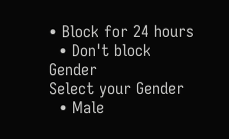• Block for 24 hours
  • Don't block
Gender
Select your Gender
  • Male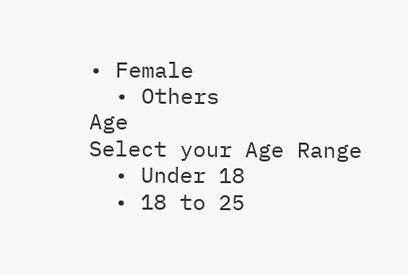• Female
  • Others
Age
Select your Age Range
  • Under 18
  • 18 to 25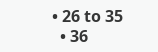• 26 to 35
  • 36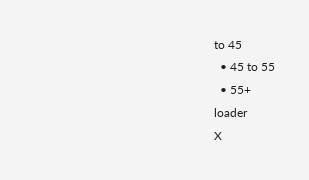to 45
  • 45 to 55
  • 55+
loader
X